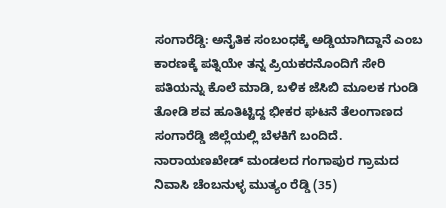ಸಂಗಾರೆಡ್ಡಿ: ಅನೈತಿಕ ಸಂಬಂಧಕ್ಕೆ ಅಡ್ಡಿಯಾಗಿದ್ದಾನೆ ಎಂಬ ಕಾರಣಕ್ಕೆ ಪತ್ನಿಯೇ ತನ್ನ ಪ್ರಿಯಕರನೊಂದಿಗೆ ಸೇರಿ ಪತಿಯನ್ನು ಕೊಲೆ ಮಾಡಿ, ಬಳಿಕ ಜೆಸಿಬಿ ಮೂಲಕ ಗುಂಡಿ ತೋಡಿ ಶವ ಹೂತಿಟ್ಟಿದ್ದ ಭೀಕರ ಘಟನೆ ತೆಲಂಗಾಣದ ಸಂಗಾರೆಡ್ಡಿ ಜಿಲ್ಲೆಯಲ್ಲಿ ಬೆಳಕಿಗೆ ಬಂದಿದೆ.
ನಾರಾಯಣಖೇಡ್ ಮಂಡಲದ ಗಂಗಾಪುರ ಗ್ರಾಮದ ನಿವಾಸಿ ಚೆಂಬನುಳ್ಳ ಮುತ್ಯಂ ರೆಡ್ಡಿ (35)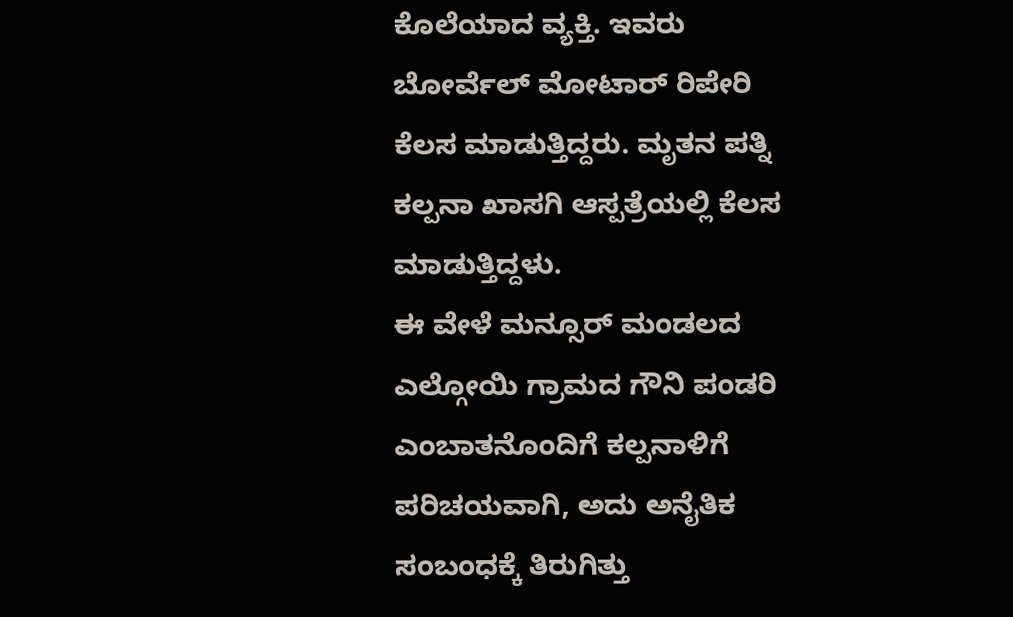ಕೊಲೆಯಾದ ವ್ಯಕ್ತಿ. ಇವರು ಬೋರ್ವೆಲ್ ಮೋಟಾರ್ ರಿಪೇರಿ ಕೆಲಸ ಮಾಡುತ್ತಿದ್ದರು. ಮೃತನ ಪತ್ನಿ ಕಲ್ಪನಾ ಖಾಸಗಿ ಆಸ್ಪತ್ರೆಯಲ್ಲಿ ಕೆಲಸ ಮಾಡುತ್ತಿದ್ದಳು.
ಈ ವೇಳೆ ಮನ್ಸೂರ್ ಮಂಡಲದ ಎಲ್ಗೋಯಿ ಗ್ರಾಮದ ಗೌನಿ ಪಂಡರಿ ಎಂಬಾತನೊಂದಿಗೆ ಕಲ್ಪನಾಳಿಗೆ ಪರಿಚಯವಾಗಿ, ಅದು ಅನೈತಿಕ ಸಂಬಂಧಕ್ಕೆ ತಿರುಗಿತ್ತು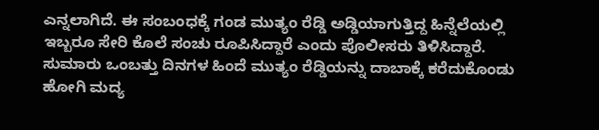ಎನ್ನಲಾಗಿದೆ. ಈ ಸಂಬಂಧಕ್ಕೆ ಗಂಡ ಮುತ್ಯಂ ರೆಡ್ಡಿ ಅಡ್ಡಿಯಾಗುತ್ತಿದ್ದ ಹಿನ್ನೆಲೆಯಲ್ಲಿ ಇಬ್ಬರೂ ಸೇರಿ ಕೊಲೆ ಸಂಚು ರೂಪಿಸಿದ್ದಾರೆ ಎಂದು ಪೊಲೀಸರು ತಿಳಿಸಿದ್ದಾರೆ.
ಸುಮಾರು ಒಂಬತ್ತು ದಿನಗಳ ಹಿಂದೆ ಮುತ್ಯಂ ರೆಡ್ಡಿಯನ್ನು ದಾಬಾಕ್ಕೆ ಕರೆದುಕೊಂಡು ಹೋಗಿ ಮದ್ಯ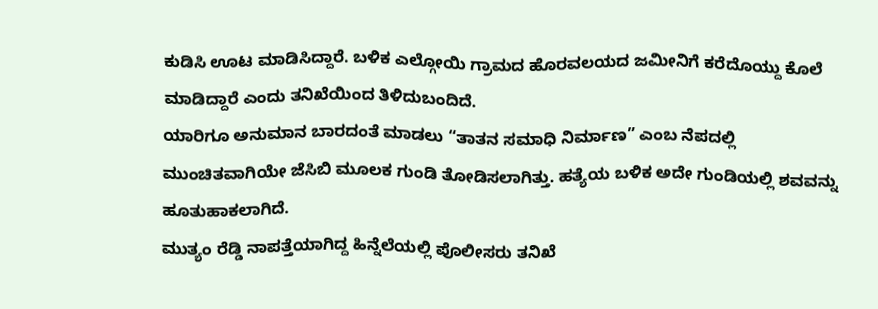ಕುಡಿಸಿ ಊಟ ಮಾಡಿಸಿದ್ದಾರೆ. ಬಳಿಕ ಎಲ್ಗೋಯಿ ಗ್ರಾಮದ ಹೊರವಲಯದ ಜಮೀನಿಗೆ ಕರೆದೊಯ್ದು ಕೊಲೆ ಮಾಡಿದ್ದಾರೆ ಎಂದು ತನಿಖೆಯಿಂದ ತಿಳಿದುಬಂದಿದೆ.
ಯಾರಿಗೂ ಅನುಮಾನ ಬಾರದಂತೆ ಮಾಡಲು “ತಾತನ ಸಮಾಧಿ ನಿರ್ಮಾಣ” ಎಂಬ ನೆಪದಲ್ಲಿ ಮುಂಚಿತವಾಗಿಯೇ ಜೆಸಿಬಿ ಮೂಲಕ ಗುಂಡಿ ತೋಡಿಸಲಾಗಿತ್ತು. ಹತ್ಯೆಯ ಬಳಿಕ ಅದೇ ಗುಂಡಿಯಲ್ಲಿ ಶವವನ್ನು ಹೂತುಹಾಕಲಾಗಿದೆ.
ಮುತ್ಯಂ ರೆಡ್ಡಿ ನಾಪತ್ತೆಯಾಗಿದ್ದ ಹಿನ್ನೆಲೆಯಲ್ಲಿ ಪೊಲೀಸರು ತನಿಖೆ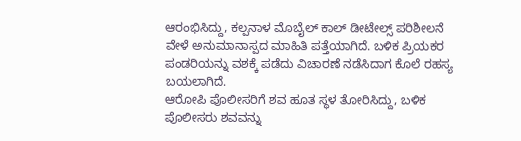ಆರಂಭಿಸಿದ್ದು, ಕಲ್ಪನಾಳ ಮೊಬೈಲ್ ಕಾಲ್ ಡೀಟೇಲ್ಸ್ ಪರಿಶೀಲನೆ ವೇಳೆ ಅನುಮಾನಾಸ್ಪದ ಮಾಹಿತಿ ಪತ್ತೆಯಾಗಿದೆ. ಬಳಿಕ ಪ್ರಿಯಕರ ಪಂಡರಿಯನ್ನು ವಶಕ್ಕೆ ಪಡೆದು ವಿಚಾರಣೆ ನಡೆಸಿದಾಗ ಕೊಲೆ ರಹಸ್ಯ ಬಯಲಾಗಿದೆ.
ಆರೋಪಿ ಪೊಲೀಸರಿಗೆ ಶವ ಹೂತ ಸ್ಥಳ ತೋರಿಸಿದ್ದು, ಬಳಿಕ ಪೊಲೀಸರು ಶವವನ್ನು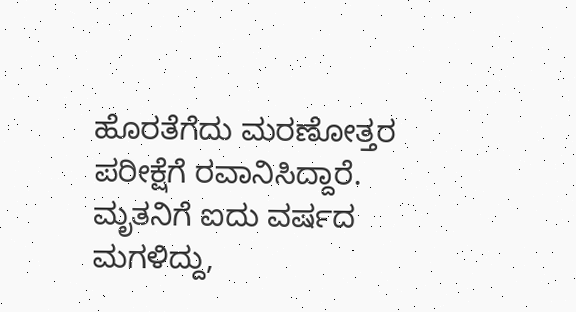ಹೊರತೆಗೆದು ಮರಣೋತ್ತರ ಪರೀಕ್ಷೆಗೆ ರವಾನಿಸಿದ್ದಾರೆ.
ಮೃತನಿಗೆ ಐದು ವರ್ಷದ ಮಗಳಿದ್ದು,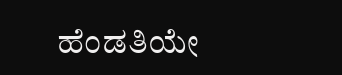ಹೆಂಡತಿಯೇ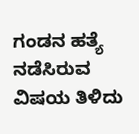ಗಂಡನ ಹತ್ಯೆ ನಡೆಸಿರುವ ವಿಷಯ ತಿಳಿದು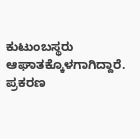ಕುಟುಂಬಸ್ಥರು ಆಘಾತಕ್ಕೊಳಗಾಗಿದ್ದಾರೆ. ಪ್ರಕರಣ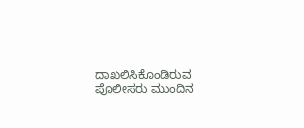ದಾಖಲಿಸಿಕೊಂಡಿರುವ ಪೊಲೀಸರು ಮುಂದಿನ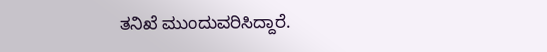ತನಿಖೆ ಮುಂದುವರಿಸಿದ್ದಾರೆ.